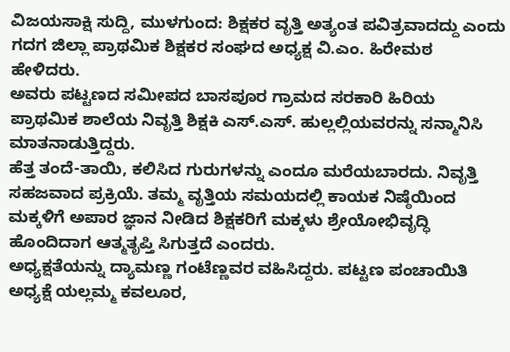ವಿಜಯಸಾಕ್ಷಿ ಸುದ್ದಿ, ಮುಳಗುಂದ: ಶಿಕ್ಷಕರ ವೃತ್ತಿ ಅತ್ಯಂತ ಪವಿತ್ರವಾದದ್ದು ಎಂದು ಗದಗ ಜಿಲ್ಲಾ ಪ್ರಾಥಮಿಕ ಶಿಕ್ಷಕರ ಸಂಘದ ಅಧ್ಯಕ್ಷ ವಿ.ಎಂ. ಹಿರೇಮಠ ಹೇಳಿದರು.
ಅವರು ಪಟ್ಟಣದ ಸಮೀಪದ ಬಾಸಪೂರ ಗ್ರಾಮದ ಸರಕಾರಿ ಹಿರಿಯ ಪ್ರಾಥಮಿಕ ಶಾಲೆಯ ನಿವೃತ್ತಿ ಶಿಕ್ಷಕಿ ಎಸ್.ಎಸ್. ಹುಲ್ಲಲ್ಲಿಯವರನ್ನು ಸನ್ಮಾನಿಸಿ ಮಾತನಾಡುತ್ತಿದ್ದರು.
ಹೆತ್ತ ತಂದೆ-ತಾಯಿ, ಕಲಿಸಿದ ಗುರುಗಳನ್ನು ಎಂದೂ ಮರೆಯಬಾರದು. ನಿವೃತ್ತಿ ಸಹಜವಾದ ಪ್ರಕ್ರಿಯೆ. ತಮ್ಮ ವೃತ್ತಿಯ ಸಮಯದಲ್ಲಿ ಕಾಯಕ ನಿಷ್ಠೆಯಿಂದ ಮಕ್ಕಳಿಗೆ ಅಪಾರ ಜ್ಞಾನ ನೀಡಿದ ಶಿಕ್ಷಕರಿಗೆ ಮಕ್ಕಳು ಶ್ರೇಯೋಭಿವೃದ್ಧಿ ಹೊಂದಿದಾಗ ಆತ್ಮತೃಪ್ತಿ ಸಿಗುತ್ತದೆ ಎಂದರು.
ಅಧ್ಯಕ್ಷತೆಯನ್ನು ದ್ಯಾಮಣ್ಣ ಗಂಟೆಣ್ಣವರ ವಹಿಸಿದ್ದರು. ಪಟ್ಟಣ ಪಂಚಾಯಿತಿ ಅಧ್ಯಕ್ಷೆ ಯಲ್ಲಮ್ಮ ಕವಲೂರ,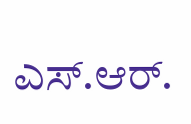ಎಸ್.ಆರ್.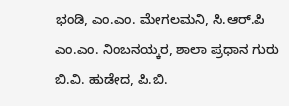ಭಂಡಿ, ಎಂ.ಎಂ. ಮೇಗಲಮನಿ, ಸಿ.ಆರ್.ಪಿ ಎಂ.ಎಂ. ನಿಂಬನಯ್ಕರ, ಶಾಲಾ ಪ್ರಧಾನ ಗುರು ಬಿ.ವಿ. ಹುಡೇದ, ಪಿ.ಬಿ.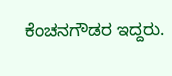ಕೆಂಚನಗೌಡರ ಇದ್ದರು.